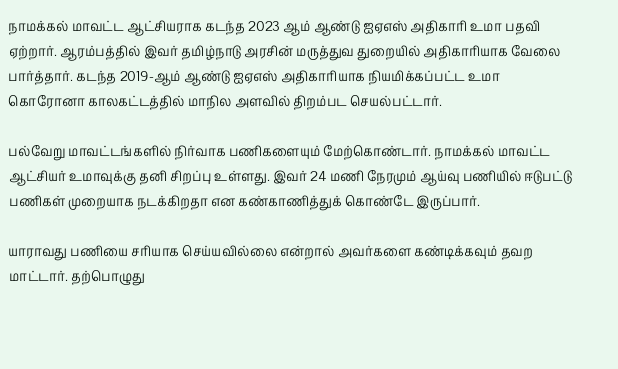நாமக்கல் மாவட்ட ஆட்சியராக கடந்த 2023 ஆம் ஆண்டு ஐஏஎஸ் அதிகாரி உமா பதவி ஏற்றார். ஆரம்பத்தில் இவர் தமிழ்நாடு அரசின் மருத்துவ துறையில் அதிகாரியாக வேலை பார்த்தார். கடந்த 2019-ஆம் ஆண்டு ஐஏஎஸ் அதிகாரியாக நியமிக்கப்பட்ட உமா கொரோனா காலகட்டத்தில் மாநில அளவில் திறம்பட செயல்பட்டார்.

பல்வேறு மாவட்டங்களில் நிர்வாக பணிகளையும் மேற்கொண்டார். நாமக்கல் மாவட்ட ஆட்சியர் உமாவுக்கு தனி சிறப்பு உள்ளது. இவர் 24 மணி நேரமும் ஆய்வு பணியில் ஈடுபட்டு பணிகள் முறையாக நடக்கிறதா என கண்காணித்துக் கொண்டே இருப்பார்.

யாராவது பணியை சரியாக செய்யவில்லை என்றால் அவர்களை கண்டிக்கவும் தவற மாட்டார். தற்பொழுது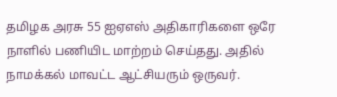தமிழக அரசு 55 ஐஏஎஸ் அதிகாரிகளை ஒரே நாளில் பணியிட மாற்றம் செய்தது. அதில் நாமக்கல் மாவட்ட ஆட்சியரும் ஒருவர்.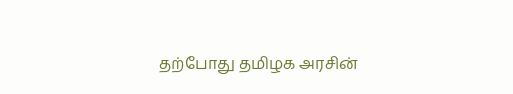தற்போது தமிழக அரசின்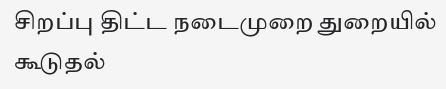சிறப்பு திட்ட நடைமுறை துறையில் கூடுதல்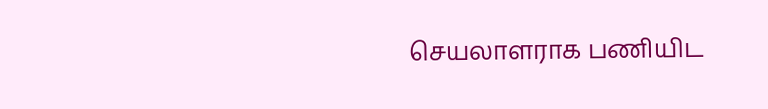செயலாளராக பணியிட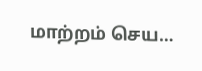மாற்றம் செய…